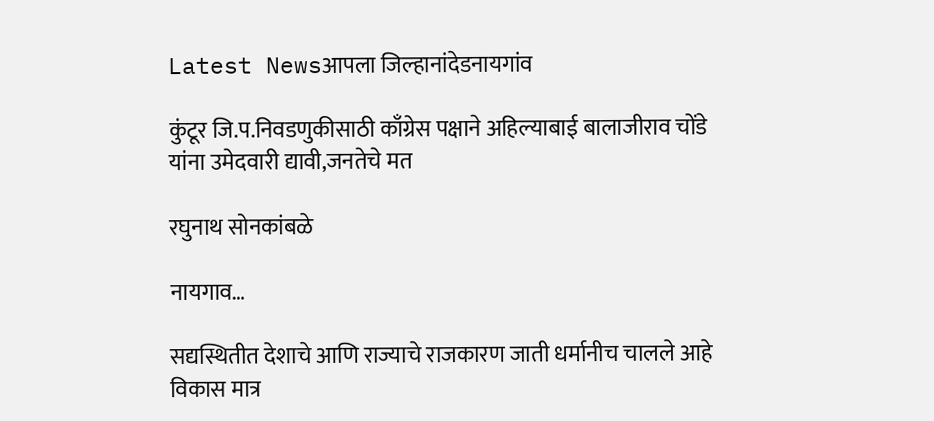Latest Newsआपला जिल्हानांदेडनायगांव

कुंटूर जि.प.निवडणुकीसाठी काँग्रेस पक्षाने अहिल्याबाई बालाजीराव चोंडे यांना उमेदवारी द्यावी,जनतेचे मत

रघुनाथ सोनकांबळे

नायगाव…

सद्यस्थितीत देशाचे आणि राज्याचे राजकारण जाती धर्मानीच चालले आहे विकास मात्र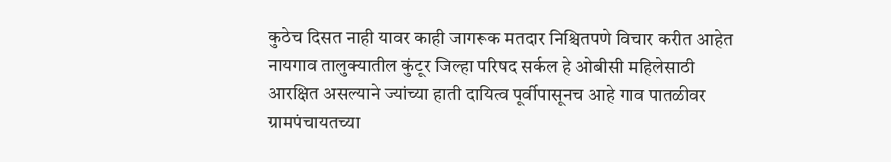कुठेच दिसत नाही यावर काही जागरूक मतदार निश्चितपणे विचार करीत आहेत नायगाव तालुक्यातील कुंटूर जिल्हा परिषद सर्कल हे ओबीसी महिलेसाठी आरक्षित असल्याने ज्यांच्या हाती दायित्व पूर्वीपासूनच आहे गाव पातळीवर ग्रामपंचायतच्या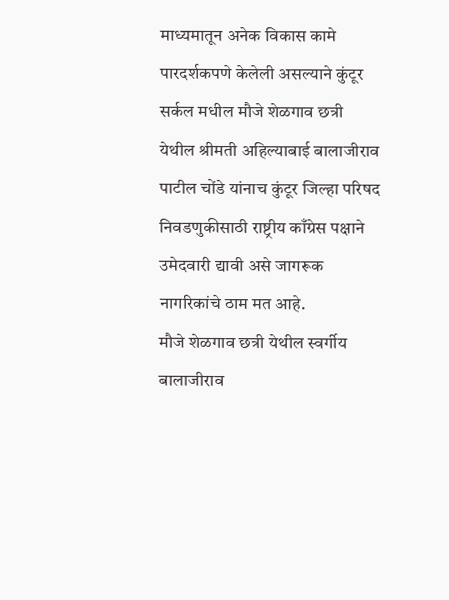माध्यमातून अनेक विकास कामे पारदर्शकपणे केलेली असल्याने कुंटूर सर्कल मधील मौजे शेळगाव छत्री येथील श्रीमती अहिल्याबाई बालाजीराव पाटील चोंडे यांनाच कुंटूर जिल्हा परिषद निवडणुकीसाठी राष्ट्रीय काँग्रेस पक्षाने उमेदवारी द्यावी असे जागरूक नागरिकांचे ठाम मत आहे.
मौजे शेळगाव छत्री येथील स्वर्गीय बालाजीराव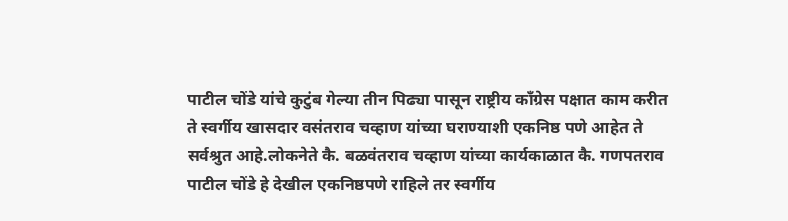पाटील चोंडे यांचे कुटुंब गेल्या तीन पिढ्या पासून राष्ट्रीय काँग्रेस पक्षात काम करीत ते स्वर्गीय खासदार वसंतराव चव्हाण यांच्या घराण्याशी एकनिष्ठ पणे आहेत ते सर्वश्रुत आहे.लोकनेते कै. बळवंतराव चव्हाण यांच्या कार्यकाळात कै. गणपतराव पाटील चोंडे हे देखील एकनिष्ठपणे राहिले तर स्वर्गीय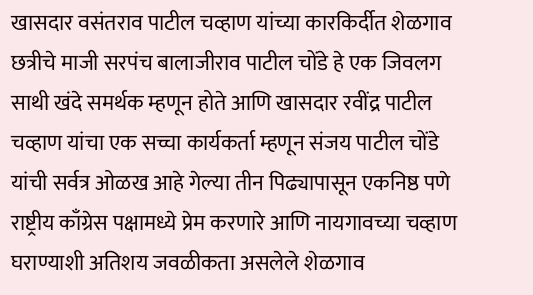खासदार वसंतराव पाटील चव्हाण यांच्या कारकिर्दीत शेळगाव छत्रीचे माजी सरपंच बालाजीराव पाटील चोंडे हे एक जिवलग साथी खंदे समर्थक म्हणून होते आणि खासदार रवींद्र पाटील चव्हाण यांचा एक सच्चा कार्यकर्ता म्हणून संजय पाटील चोंडे यांची सर्वत्र ओळख आहे गेल्या तीन पिढ्यापासून एकनिष्ठ पणे राष्ट्रीय काँग्रेस पक्षामध्ये प्रेम करणारे आणि नायगावच्या चव्हाण घराण्याशी अतिशय जवळीकता असलेले शेळगाव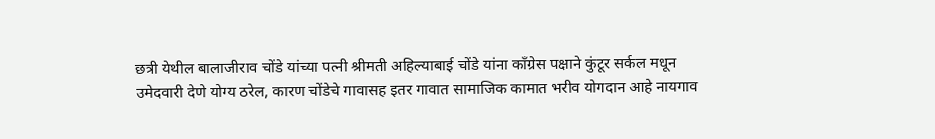छत्री येथील बालाजीराव चोंडे यांच्या पत्नी श्रीमती अहिल्याबाई चोंडे यांना काँग्रेस पक्षाने कुंटूर सर्कल मधून उमेदवारी देणे योग्य ठरेल, कारण चोंडेचे गावासह इतर गावात सामाजिक कामात भरीव योगदान आहे नायगाव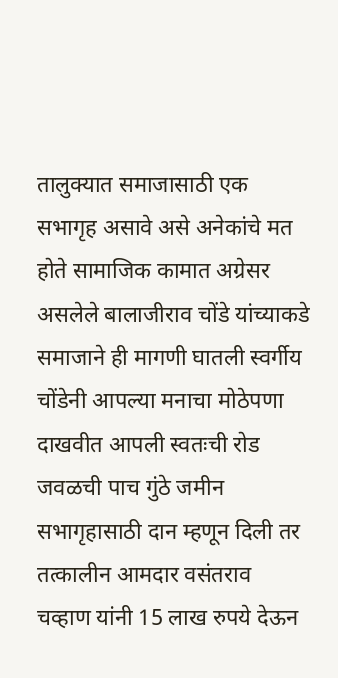तालुक्यात समाजासाठी एक सभागृह असावे असे अनेकांचे मत होते सामाजिक कामात अग्रेसर असलेले बालाजीराव चोंडे यांच्याकडे समाजाने ही मागणी घातली स्वर्गीय चोंडेनी आपल्या मनाचा मोठेपणा दाखवीत आपली स्वतःची रोड जवळची पाच गुंठे जमीन सभागृहासाठी दान म्हणून दिली तर तत्कालीन आमदार वसंतराव चव्हाण यांनी 15 लाख रुपये देऊन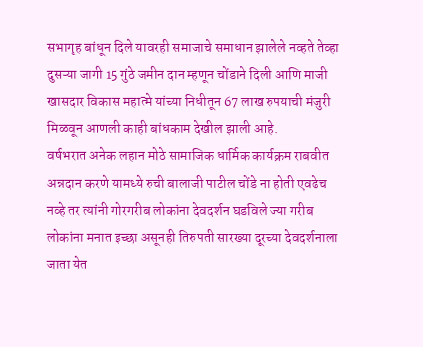सभागृह बांधून दिले यावरही समाजाचे समाधान झालेले नव्हते तेव्हा दुसऱ्या जागी 15 गुंठे जमीन दान म्हणून चोंडाने दिली आणि माजी खासदार विकास महात्मे यांच्या निधीतून 67 लाख रुपयाची मंजुरी मिळवून आणली काही बांधकाम देखील झाली आहे.
वर्षभरात अनेक लहान मोठे सामाजिक धार्मिक कार्यक्रम राबवीत अन्नदान करणे यामध्ये रुची बालाजी पाटील चोंडे ना होती एवढेच नव्हे तर त्यांनी गोरगरीब लोकांना देवदर्शन घडविले ज्या गरीब लोकांना मनात इच्छा असूनही तिरुपती सारख्या दूरच्या देवदर्शनाला जाता येत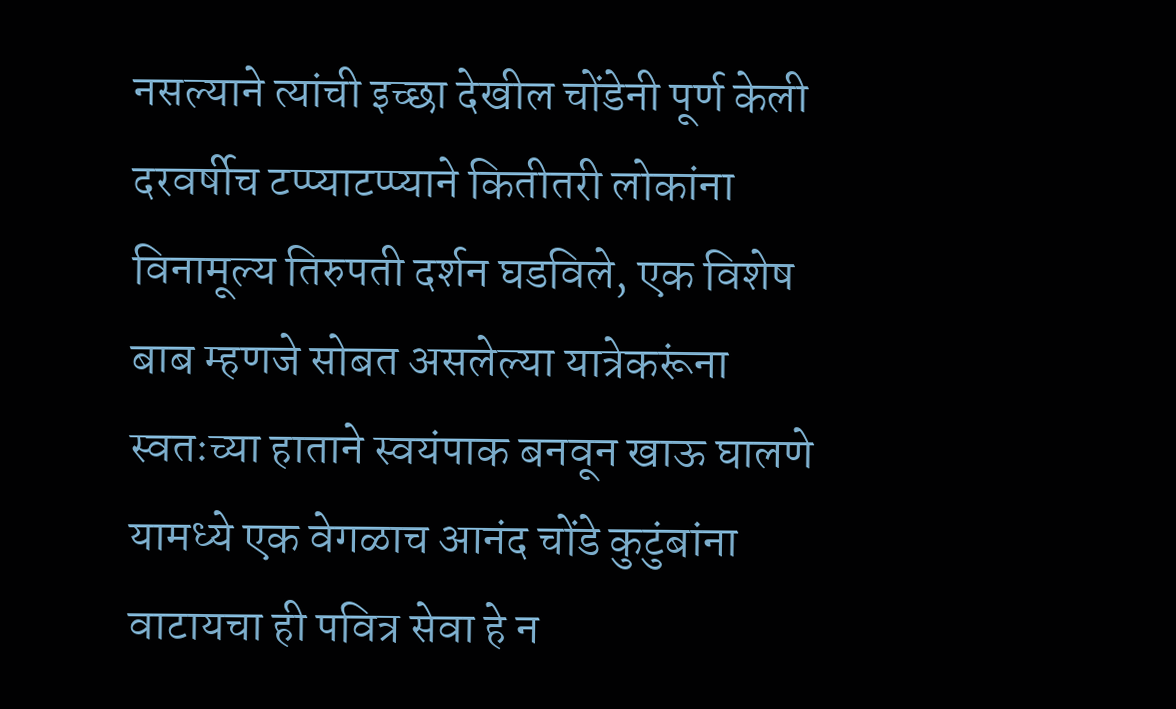नसल्याने त्यांची इच्छा देखील चोंडेनी पूर्ण केली दरवर्षीच टप्प्याटप्प्याने कितीतरी लोकांना विनामूल्य तिरुपती दर्शन घडविले, एक विशेष बाब म्हणजे सोबत असलेल्या यात्रेकरूंना स्वतःच्या हाताने स्वयंपाक बनवून खाऊ घालणे यामध्ये एक वेगळाच आनंद चोंडे कुटुंबांना वाटायचा ही पवित्र सेवा हे न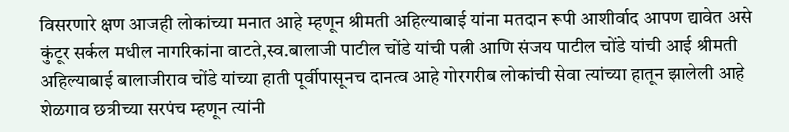विसरणारे क्षण आजही लोकांच्या मनात आहे म्हणून श्रीमती अहिल्याबाई यांना मतदान रूपी आशीर्वाद आपण द्यावेत असे कुंटूर सर्कल मधील नागरिकांना वाटते,स्व.बालाजी पाटील चोंडे यांची पत्नी आणि संजय पाटील चोंडे यांची आई श्रीमती अहिल्याबाई बालाजीराव चोंडे यांच्या हाती पूर्वीपासूनच दानत्व आहे गोरगरीब लोकांची सेवा त्यांच्या हातून झालेली आहे शेळगाव छत्रीच्या सरपंच म्हणून त्यांनी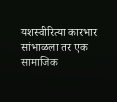यशस्वीरित्या कारभार सांभाळला तर एक सामाजिक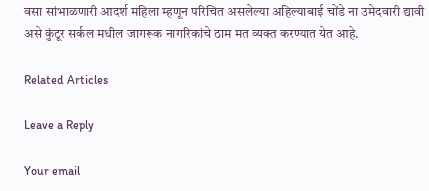वसा सांभाळणारी आदर्श महिला म्हणून परिचित असलेल्या अहिल्याबाई चोंडे ना उमेदवारी द्यावी असे कुंटूर सर्कल मधील जागरूक नागरिकांचे ठाम मत व्यक्त करण्यात येत आहे.

Related Articles

Leave a Reply

Your email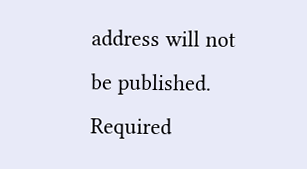address will not be published. Required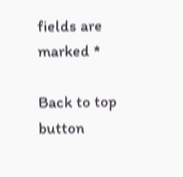fields are marked *

Back to top button